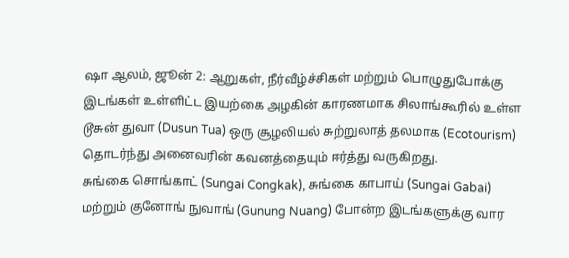ஷா ஆலம், ஜூன் 2: ஆறுகள், நீர்வீழ்ச்சிகள் மற்றும் பொழுதுபோக்கு இடங்கள் உள்ளிட்ட இயற்கை அழகின் காரணமாக சிலாங்கூரில் உள்ள டூசுன் துவா (Dusun Tua) ஒரு சூழலியல் சுற்றுலாத் தலமாக (Ecotourism) தொடர்ந்து அனைவரின் கவனத்தையும் ஈர்த்து வருகிறது.
சுங்கை சொங்காட் (Sungai Congkak), சுங்கை காபாய் (Sungai Gabai) மற்றும் குனோங் நுவாங் (Gunung Nuang) போன்ற இடங்களுக்கு வார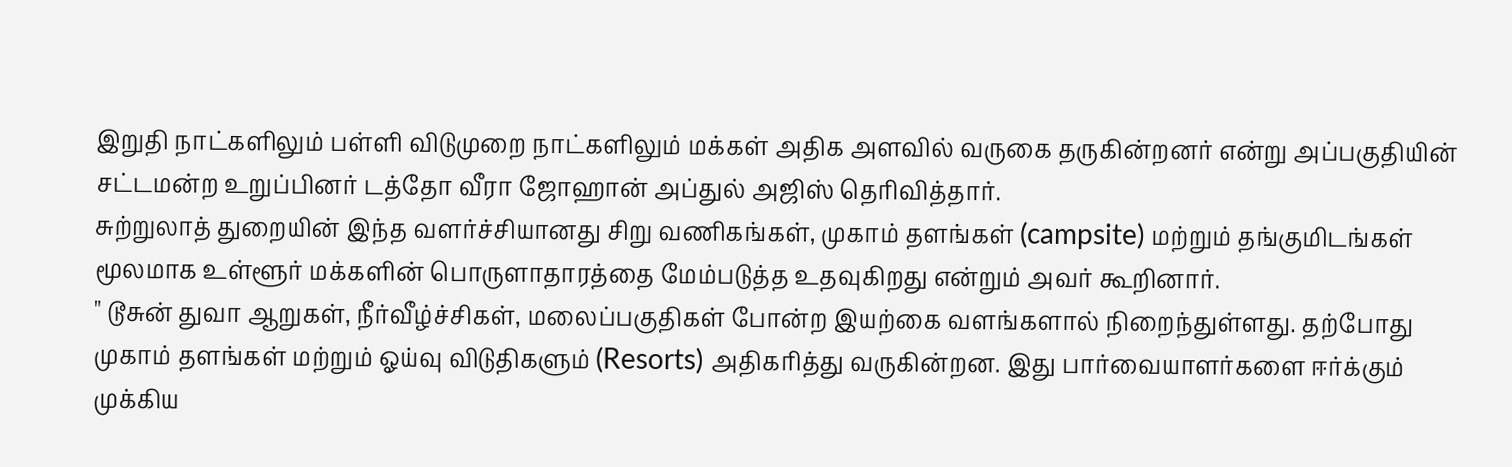இறுதி நாட்களிலும் பள்ளி விடுமுறை நாட்களிலும் மக்கள் அதிக அளவில் வருகை தருகின்றனர் என்று அப்பகுதியின் சட்டமன்ற உறுப்பினர் டத்தோ வீரா ஜோஹான் அப்துல் அஜிஸ் தெரிவித்தார்.
சுற்றுலாத் துறையின் இந்த வளர்ச்சியானது சிறு வணிகங்கள், முகாம் தளங்கள் (campsite) மற்றும் தங்குமிடங்கள் மூலமாக உள்ளூர் மக்களின் பொருளாதாரத்தை மேம்படுத்த உதவுகிறது என்றும் அவர் கூறினார்.
" டூசுன் துவா ஆறுகள், நீர்வீழ்ச்சிகள், மலைப்பகுதிகள் போன்ற இயற்கை வளங்களால் நிறைந்துள்ளது. தற்போது முகாம் தளங்கள் மற்றும் ஓய்வு விடுதிகளும் (Resorts) அதிகரித்து வருகின்றன. இது பார்வையாளர்களை ஈர்க்கும் முக்கிய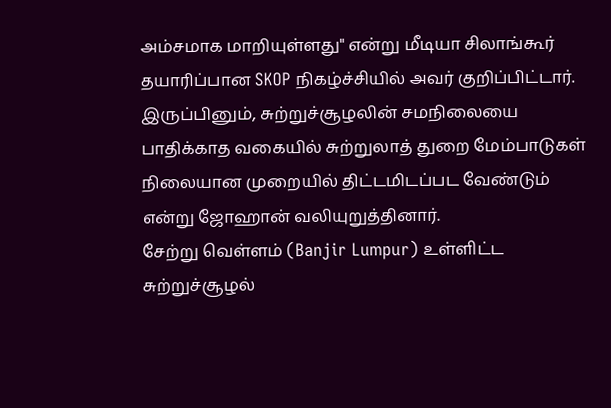அம்சமாக மாறியுள்ளது" என்று மீடியா சிலாங்கூர் தயாரிப்பான SKOP நிகழ்ச்சியில் அவர் குறிப்பிட்டார்.
இருப்பினும், சுற்றுச்சூழலின் சமநிலையை பாதிக்காத வகையில் சுற்றுலாத் துறை மேம்பாடுகள் நிலையான முறையில் திட்டமிடப்பட வேண்டும் என்று ஜோஹான் வலியுறுத்தினார்.
சேற்று வெள்ளம் (Banjir Lumpur) உள்ளிட்ட சுற்றுச்சூழல்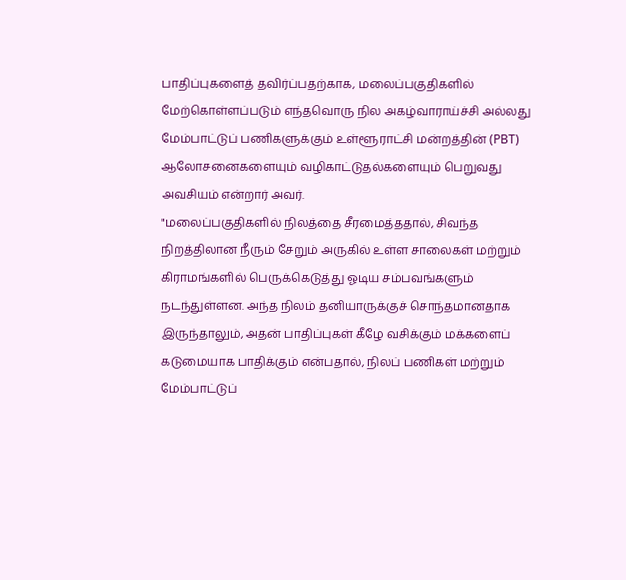பாதிப்புகளைத் தவிர்ப்பதற்காக, மலைப்பகுதிகளில் மேற்கொள்ளப்படும் எந்தவொரு நில அகழ்வாராய்ச்சி அல்லது மேம்பாட்டுப் பணிகளுக்கும் உள்ளூராட்சி மன்றத்தின் (PBT) ஆலோசனைகளையும் வழிகாட்டுதல்களையும் பெறுவது அவசியம் என்றார் அவர்.
"மலைப்பகுதிகளில் நிலத்தை சீரமைத்ததால், சிவந்த நிறத்திலான நீரும் சேறும் அருகில் உள்ள சாலைகள் மற்றும் கிராமங்களில் பெருக்கெடுத்து ஓடிய சம்பவங்களும் நடந்துள்ளன. அந்த நிலம் தனியாருக்குச் சொந்தமானதாக இருந்தாலும், அதன் பாதிப்புகள் கீழே வசிக்கும் மக்களைப் கடுமையாக பாதிக்கும் என்பதால், நிலப் பணிகள் மற்றும் மேம்பாட்டுப்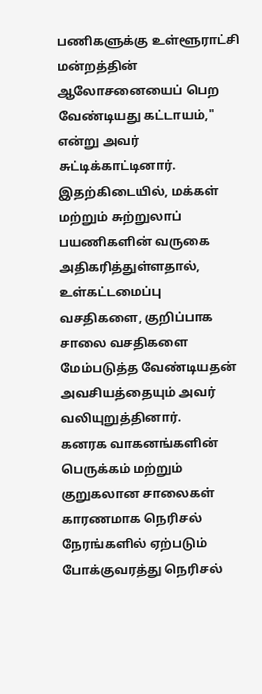பணிகளுக்கு உள்ளூராட்சி மன்றத்தின் ஆலோசனையைப் பெற வேண்டியது கட்டாயம்," என்று அவர் சுட்டிக்காட்டினார்.
இதற்கிடையில், மக்கள் மற்றும் சுற்றுலாப் பயணிகளின் வருகை அதிகரித்துள்ளதால், உள்கட்டமைப்பு வசதிகளை, குறிப்பாக சாலை வசதிகளை மேம்படுத்த வேண்டியதன் அவசியத்தையும் அவர் வலியுறுத்தினார்.
கனரக வாகனங்களின் பெருக்கம் மற்றும் குறுகலான சாலைகள் காரணமாக நெரிசல் நேரங்களில் ஏற்படும் போக்குவரத்து நெரிசல்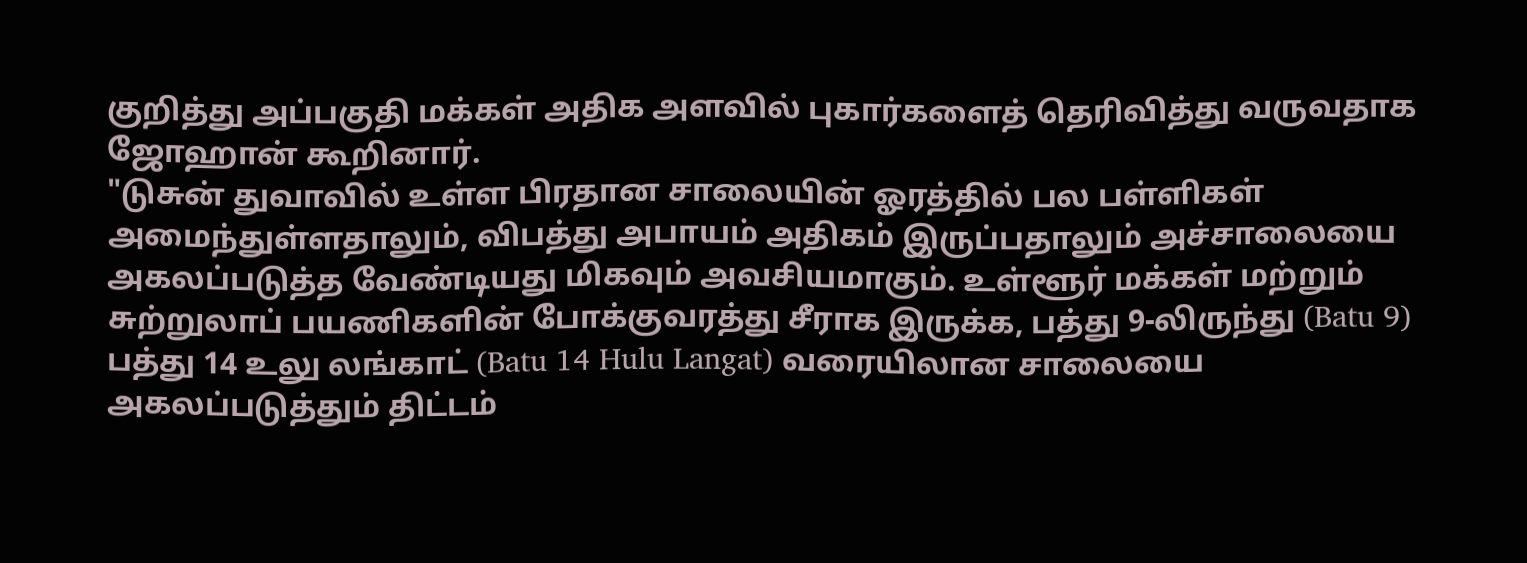குறித்து அப்பகுதி மக்கள் அதிக அளவில் புகார்களைத் தெரிவித்து வருவதாக ஜோஹான் கூறினார்.
"டுசுன் துவாவில் உள்ள பிரதான சாலையின் ஓரத்தில் பல பள்ளிகள் அமைந்துள்ளதாலும், விபத்து அபாயம் அதிகம் இருப்பதாலும் அச்சாலையை அகலப்படுத்த வேண்டியது மிகவும் அவசியமாகும். உள்ளூர் மக்கள் மற்றும் சுற்றுலாப் பயணிகளின் போக்குவரத்து சீராக இருக்க, பத்து 9-லிருந்து (Batu 9) பத்து 14 உலு லங்காட் (Batu 14 Hulu Langat) வரையிலான சாலையை அகலப்படுத்தும் திட்டம்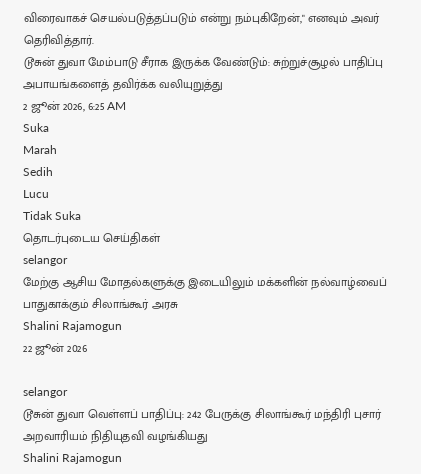விரைவாகச் செயல்படுத்தப்படும் என்று நம்புகிறேன்," எனவும் அவர் தெரிவித்தார்.
டூசுன் துவா மேம்பாடு சீராக இருக்க வேண்டும்: சுற்றுச்சூழல் பாதிப்பு அபாயங்களைத் தவிர்க்க வலியுறுத்து
2 ஜூன் 2026, 6:25 AM
Suka
Marah
Sedih
Lucu
Tidak Suka
தொடர்புடைய செய்திகள்
selangor
மேற்கு ஆசிய மோதல்களுக்கு இடையிலும் மக்களின் நல்வாழ்வைப் பாதுகாக்கும் சிலாங்கூர் அரசு
Shalini Rajamogun
22 ஜூன் 2026

selangor
டூசுன் துவா வெள்ளப் பாதிப்பு: 242 பேருக்கு சிலாங்கூர் மந்திரி புசார் அறவாரியம் நிதியுதவி வழங்கியது
Shalini Rajamogun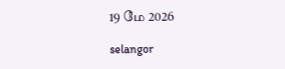19 மே 2026

selangor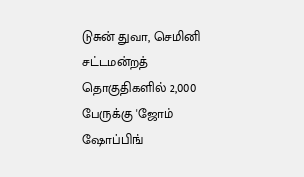டுசுன் துவா, செமினி சட்டமன்றத் தொகுதிகளில் 2,000 பேருக்கு 'ஜோம் ஷோப்பிங்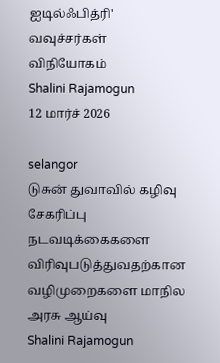ஐடில்ஃபித்ரி' வவுச்சர்கள் விநியோகம்
Shalini Rajamogun
12 மார்ச் 2026

selangor
டுசுன் துவாவில் கழிவு சேகரிப்பு நடவடிக்கைகளை விரிவுபடுத்துவதற்கான வழிமுறைகளை மாநில அரசு ஆய்வு
Shalini Rajamogun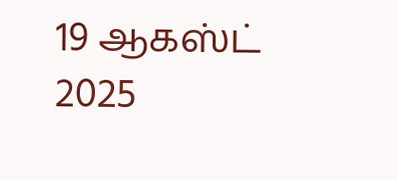19 ஆகஸ்ட் 2025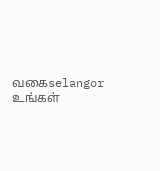வகைselangor
உங்கள்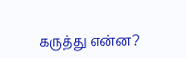கருத்து என்ன?